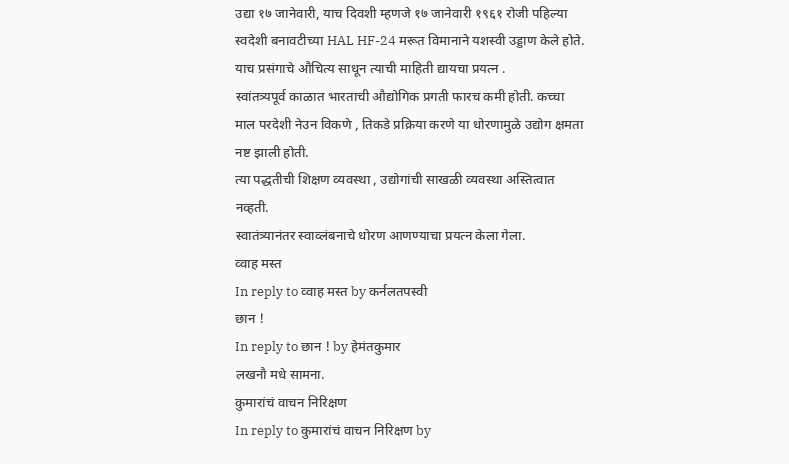उद्या १७ जानेवारी, याच दिवशी म्हणजे १७ जानेवारी १९६१ रोजी पहिल्या स्वदेशी बनावटीच्या HAL HF-24 मरूत विमानाने यशस्वी उड्डाण केले होते.
याच प्रसंगाचे औचित्य साधून त्याची माहिती द्यायचा प्रयत्न .
स्वांतत्र्यपूर्व काळात भारताची औद्योगिक प्रगती फारच कमी होती. कच्चा माल परदेशी नेउन विकणे , तिकडे प्रक्रिया करणे या धोरणामुळे उद्योग क्षमता नष्ट झाली होती.
त्या पद्धतीची शिक्षण व्यवस्था , उद्योगांची साखळी व्यवस्था अस्तित्वात नव्हती.
स्वातंत्र्यानंतर स्वाव्लंबनाचे धोरण आणण्याचा प्रयत्न केला गेला.
व्वाह मस्त
In reply to व्वाह मस्त by कर्नलतपस्वी
छान !
In reply to छान ! by हेमंतकुमार
लखनौ मधे सामना.
कुमारांचं वाचन निरिक्षण
In reply to कुमारांचं वाचन निरिक्षण by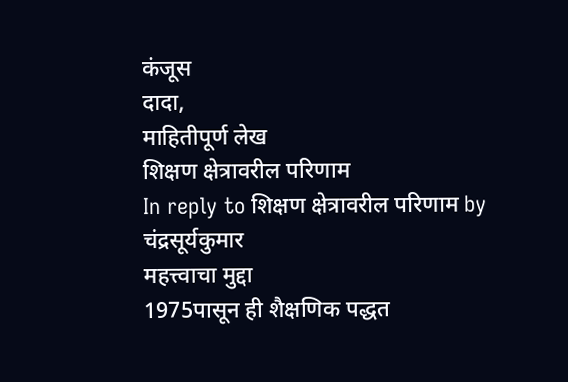कंजूस
दादा,
माहितीपूर्ण लेख
शिक्षण क्षेत्रावरील परिणाम
In reply to शिक्षण क्षेत्रावरील परिणाम by चंद्रसूर्यकुमार
महत्त्वाचा मुद्दा
1975पासून ही शैक्षणिक पद्धत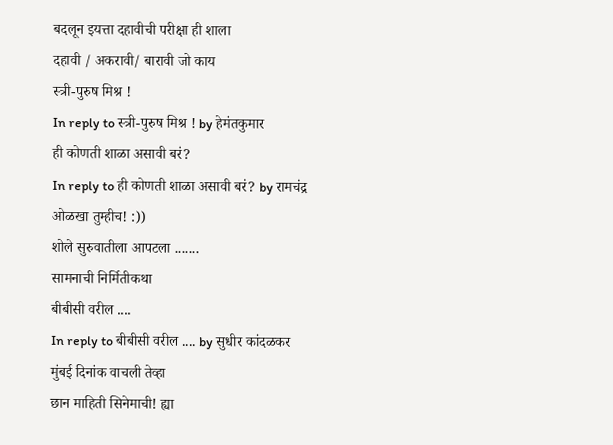बदलून इयत्ता दहावीची परीक्षा ही शाला
दहावी / अकरावी/ बारावी जो काय
स्त्री-पुरुष मिश्र !
In reply to स्त्री-पुरुष मिश्र ! by हेमंतकुमार
ही कोणती शाळा असावी बरं?
In reply to ही कोणती शाळा असावी बरं? by रामचंद्र
ओळखा तुम्हीच! :))
शोले सुरुवातीला आपटला .......
सामनाची निर्मितीकथा
बीबीसी वरील ....
In reply to बीबीसी वरील .... by सुधीर कांदळकर
मुंबई दिनांक वाचली तेव्हा
छान माहिती सिनेमाची! ह्या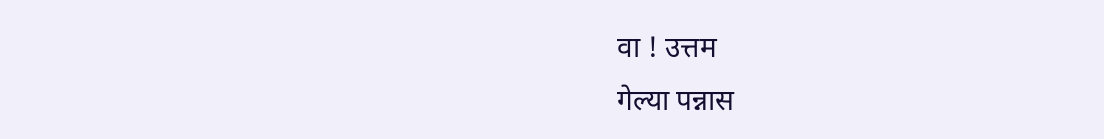वा ! उत्तम
गेल्या पन्नास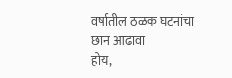वर्षातील ठळक घटनांचा छान आढावा
होय,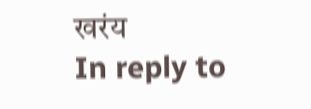खरंय
In reply to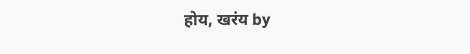होय, खरंय by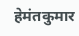हेमंतकुमार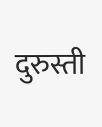दुरुस्ती